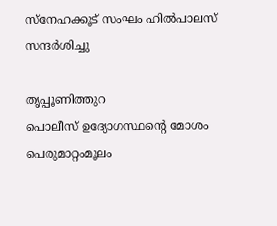സ്നേഹക്കൂട് സംഘം ഹിൽപാലസ് സന്ദർശിച്ചു

തൃപ്പൂണിത്തുറ
പൊലീസ് ഉദ്യോഗസ്ഥന്റെ മോശം പെരുമാറ്റംമൂലം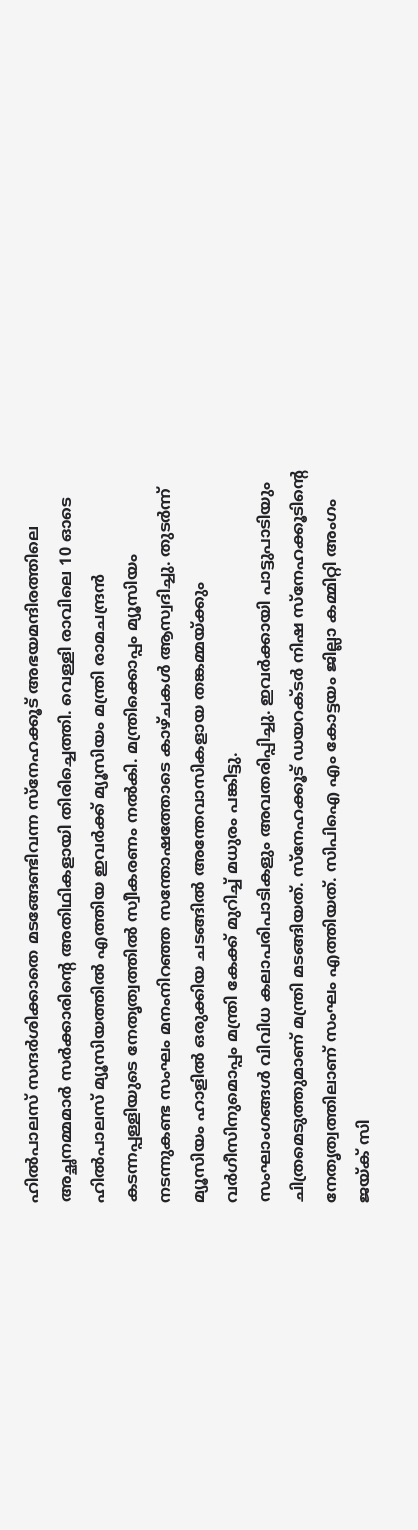ഹിൽപാലസ് സന്ദർശിക്കാതെ മടങ്ങേണ്ടിവന്ന സ്നേഹക്കൂട് അഭയമന്ദിരത്തിലെ അച്ഛനമ്മമാർ സർക്കാരിന്റെ അതിഥികളായി തിരിച്ചെത്തി. വെള്ളി രാവിലെ 10 ഓടെ ഹിൽപാലസ് മ്യൂസിയത്തിൽ എത്തിയ ഇവർക്ക് മ്യൂസിയം മന്ത്രി രാമചന്ദ്രൻ കടന്നപ്പള്ളിയുടെ നേതൃത്വത്തിൽ സ്വീകരണം നൽകി. മന്ത്രിക്കൊപ്പം മ്യൂസിയം നടന്നുകണ്ട സംഘം മനംനിറഞ്ഞ സന്തോഷത്തോടെ കാഴ്ചകൾ ആസ്വദിച്ചു. തുടർന്ന് മ്യൂസിയം ഹാളിൽ ഒരുക്കിയ ചടങ്ങിൽ അന്തേവാസികളായ തങ്കമ്മയ്ക്കും വർഗീസിനുമൊപ്പം മന്ത്രി കേക്ക് മുറിച്ച് മധുരം പങ്കിട്ടു.
സംഘാംഗങ്ങൾ വിവിധ കലാപരിപാടികളും അവതരിപ്പിച്ചു. ഇവർക്കായി പാട്ടുപാടിയും ചിത്രമെടുത്തുമാണ് മന്ത്രി മടങ്ങിയത്. സ്നേഹക്കൂട് ഡയറക്ടർ നിഷ സ്നേഹക്കൂടിന്റെ നേതൃത്വത്തിലാണ് സംഘം എത്തിയത്. സിപിഐ എം കോട്ടയം ജില്ലാ കമ്മിറ്റി അംഗം ജയ്ക് സി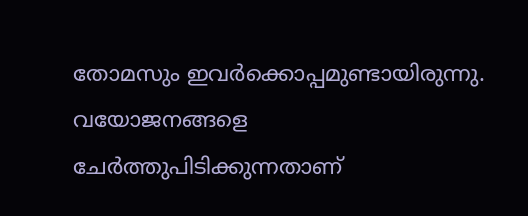തോമസും ഇവർക്കൊപ്പമുണ്ടായിരുന്നു.
വയോജനങ്ങളെ ചേർത്തുപിടിക്കുന്നതാണ്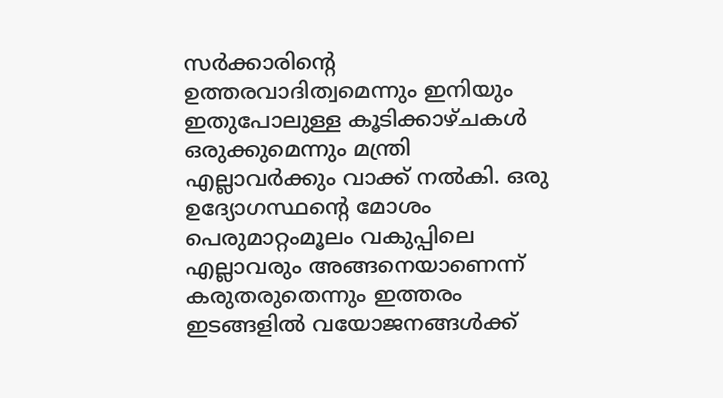സർക്കാരിന്റെ ഉത്തരവാദിത്വമെന്നും ഇനിയും ഇതുപോലുള്ള കൂടിക്കാഴ്ചകൾ ഒരുക്കുമെന്നും മന്ത്രി എല്ലാവർക്കും വാക്ക് നൽകി. ഒരു ഉദ്യോഗസ്ഥന്റെ മോശം പെരുമാറ്റംമൂലം വകുപ്പിലെ എല്ലാവരും അങ്ങനെയാണെന്ന് കരുതരുതെന്നും ഇത്തരം ഇടങ്ങളിൽ വയോജനങ്ങൾക്ക്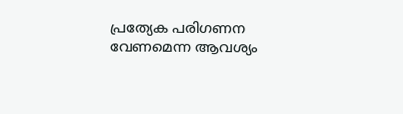പ്രത്യേക പരിഗണന വേണമെന്ന ആവശ്യം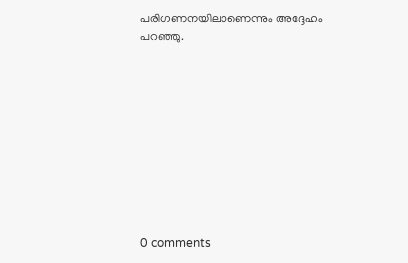പരിഗണനയിലാണെന്നും അദ്ദേഹം പറഞ്ഞു.










0 comments